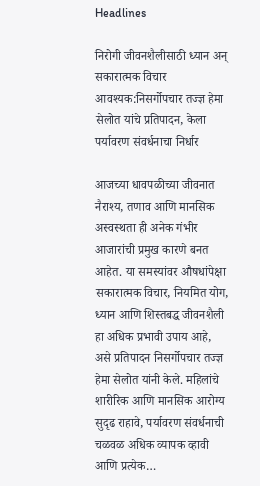Headlines

निरोगी जीवनशैलीसाठी ध्यान अन् सकारात्मक विचार आवश्यक:निसर्गोपचार तज्ज्ञ हेमा सेलोत यांचे प्रतिपादन, केला पर्यावरण संवर्धनाचा निर्धार

आजच्या धावपळीच्या जीवनात नैराश्‍य, तणाव आणि मानसिक अस्वस्थता ही अनेक गंभीर आजारांची प्रमुख कारणे बनत आहेत. या समस्यांवर औषधांपेक्षा सकारात्मक विचार, नियमित योग, ध्यान आणि शिस्तबद्ध जीवनशैली हा अधिक प्रभावी उपाय आहे, असे प्रतिपादन निसर्गोपचार तज्ज्ञ हेमा सेलोत यांनी केले. महिलांचे शारीरिक आणि मानसिक आरोग्य सुदृढ राहावे, पर्यावरण संवर्धनाची चळवळ अधिक व्यापक व्हावी आणि प्रत्येक…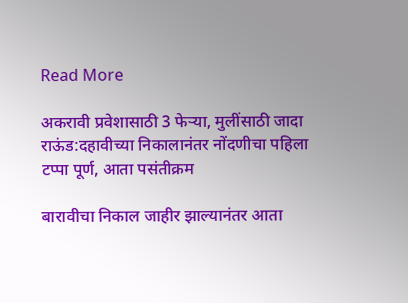Read More

अकरावी प्रवेशासाठी 3 फेऱ्या, मुलींसाठी जादा राऊंड:दहावीच्या निकालानंतर नोंदणीचा पहिला टप्पा पूर्ण, आता पसंतीक्रम

बारावीचा निकाल जाहीर झाल्यानंतर आता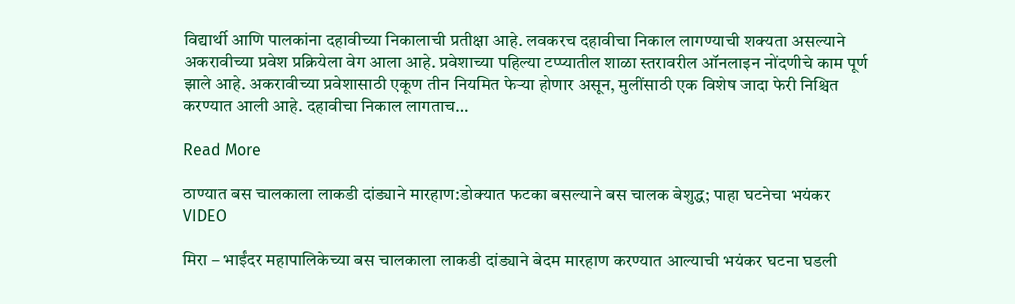विद्यार्थी आणि पालकांना दहावीच्या निकालाची प्रतीक्षा आहे. लवकरच दहावीचा निकाल लागण्याची शक्यता असल्याने अकरावीच्या प्रवेश प्रक्रियेला वेग आला आहे. प्रवेशाच्या पहिल्या टप्प्यातील शाळा स्तरावरील ऑनलाइन नोंदणीचे काम पूर्ण झाले आहे. अकरावीच्या प्रवेशासाठी एकूण तीन नियमित फेऱ्या होणार असून, मुलींसाठी एक विशेष जादा फेरी निश्चित करण्यात आली आहे. दहावीचा निकाल लागताच…

Read More

ठाण्यात बस चालकाला लाकडी दांड्याने मारहाण:डोक्यात फटका बसल्याने बस चालक बेशुद्ध; पाहा घटनेचा भयंकर VIDEO

मिरा – भाईंदर महापालिकेच्या बस चालकाला लाकडी दांड्याने बेदम मारहाण करण्यात आल्याची भयंकर घटना घडली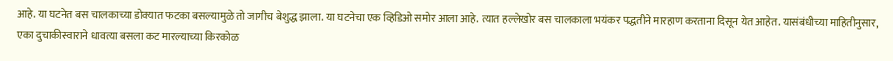आहे. या घटनेत बस चालकाच्या डोक्यात फटका बसल्यामुळे तो जागीच बेशुद्ध झाला. या घटनेचा एक व्हिडिओ समोर आला आहे. त्यात हल्लेखोर बस चालकाला भयंकर पद्धतीने मारहाण करताना दिसून येत आहेत. यासंबंधीच्या माहितीनुसार, एका दुचाकीस्वाराने धावत्या बसला कट मारल्याच्या किरकोळ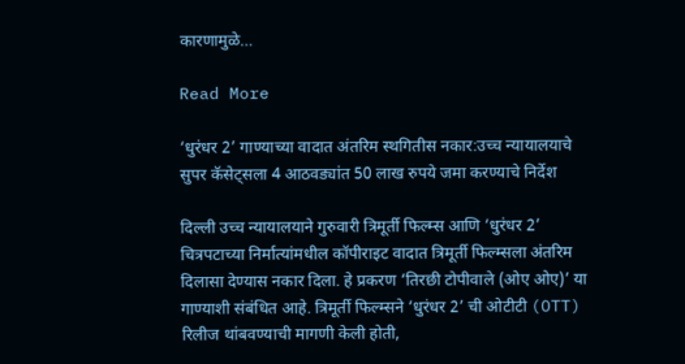कारणामुळे…

Read More

‘धुरंधर 2’ गाण्याच्या वादात अंतरिम स्थगितीस नकार:उच्च न्यायालयाचे सुपर कॅसेट्सला 4 आठवड्यांत 50 लाख रुपये जमा करण्याचे निर्देश

दिल्ली उच्च न्यायालयाने गुरुवारी त्रिमूर्ती फिल्म्स आणि ‘धुरंधर 2’ चित्रपटाच्या निर्मात्यांमधील कॉपीराइट वादात त्रिमूर्ती फिल्म्सला अंतरिम दिलासा देण्यास नकार दिला. हे प्रकरण ‘तिरछी टोपीवाले (ओए ओए)’ या गाण्याशी संबंधित आहे. त्रिमूर्ती फिल्म्सने ‘धुरंधर 2’ ची ओटीटी (OTT) रिलीज थांबवण्याची मागणी केली होती,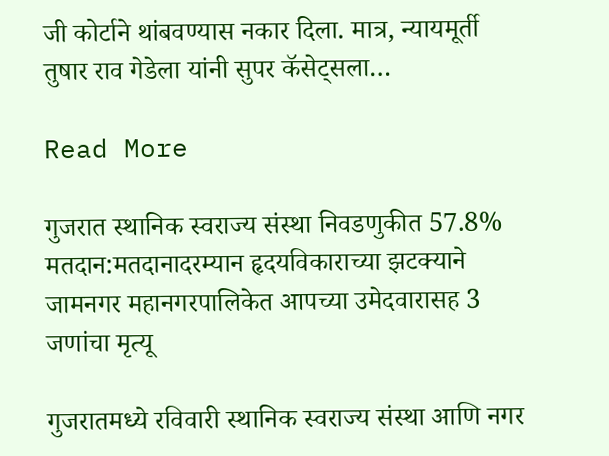जी कोर्टाने थांबवण्यास नकार दिला. मात्र, न्यायमूर्ती तुषार राव गेडेला यांनी सुपर कॅसेट्सला…

Read More

गुजरात स्थानिक स्वराज्य संस्था निवडणुकीत 57.8% मतदान:मतदानादरम्यान हृदयविकाराच्या झटक्याने जामनगर महानगरपालिकेत आपच्या उमेदवारासह 3 जणांचा मृत्यू

गुजरातमध्ये रविवारी स्थानिक स्वराज्य संस्था आणि नगर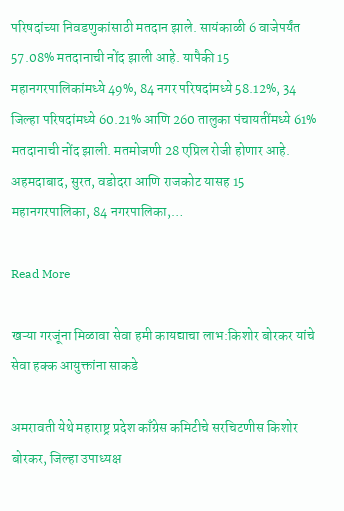परिषदांच्या निवडणुकांसाठी मतदान झाले. सायंकाळी 6 वाजेपर्यंत 57.08% मतदानाची नोंद झाली आहे. यापैकी 15 महानगरपालिकांमध्ये 49%, 84 नगर परिषदांमध्ये 58.12%, 34 जिल्हा परिषदांमध्ये 60.21% आणि 260 तालुका पंचायतींमध्ये 61% मतदानाची नोंद झाली. मतमोजणी 28 एप्रिल रोजी होणार आहे. अहमदाबाद, सुरत, वडोदरा आणि राजकोट यासह 15 महानगरपालिका, 84 नगरपालिका,…

Read More

खऱ्या गरजूंना मिळावा सेवा हमी कायद्याचा लाभ:किशोर बोरकर यांचे सेवा हक्क आयुक्तांना साकडे

अमरावती येथे महाराष्ट्र प्रदेश काँग्रेस कमिटीचे सरचिटणीस किशोर बोरकर, जिल्हा उपाध्यक्ष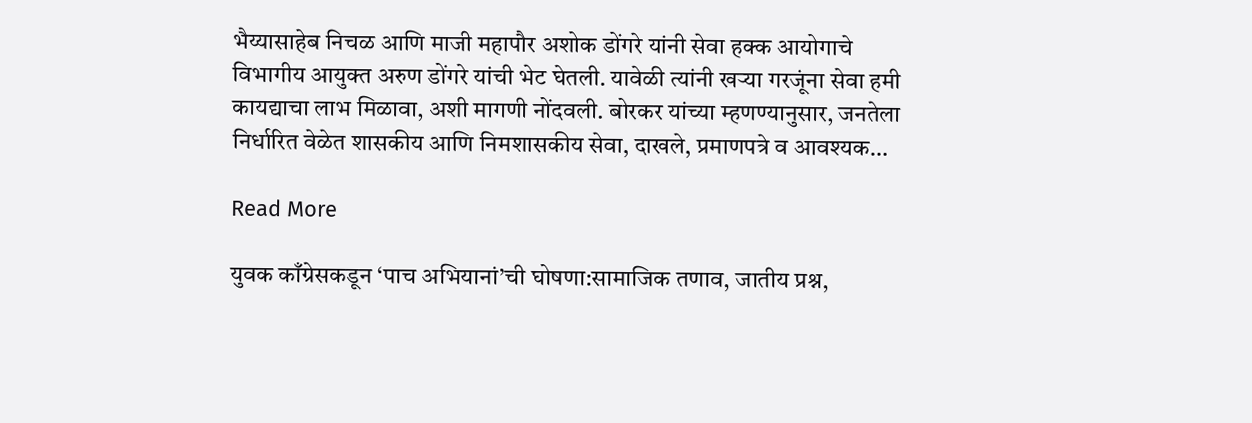भैय्यासाहेब निचळ आणि माजी महापौर अशोक डोंगरे यांनी सेवा हक्क आयोगाचे विभागीय आयुक्त अरुण डोंगरे यांची भेट घेतली. यावेळी त्यांनी खऱ्या गरजूंना सेवा हमी कायद्याचा लाभ मिळावा, अशी मागणी नोंदवली. बोरकर यांच्या म्हणण्यानुसार, जनतेला निर्धारित वेळेत शासकीय आणि निमशासकीय सेवा, दाखले, प्रमाणपत्रे व आवश्यक…

Read More

युवक काँग्रेसकडून ‘पाच अभियानां’ची घोषणा:सामाजिक तणाव, जातीय प्रश्न,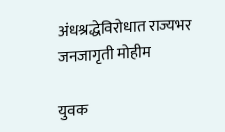अंधश्रद्धेविरोधात राज्यभर जनजागृती मोहीम

युवक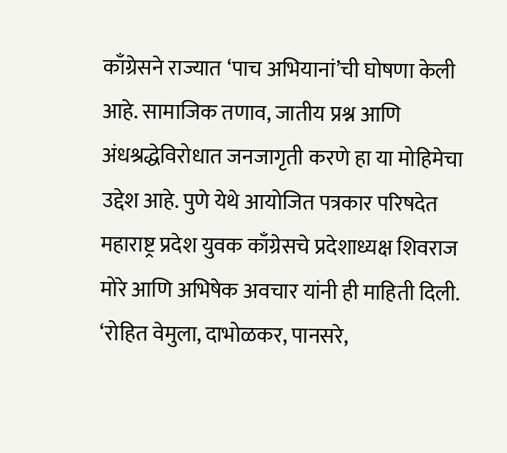काँग्रेसने राज्यात ‘पाच अभियानां’ची घोषणा केली आहे. सामाजिक तणाव, जातीय प्रश्न आणि अंधश्रद्धेविरोधात जनजागृती करणे हा या मोहिमेचा उद्देश आहे. पुणे येथे आयोजित पत्रकार परिषदेत महाराष्ट्र प्रदेश युवक काँग्रेसचे प्रदेशाध्यक्ष शिवराज मोरे आणि अभिषेक अवचार यांनी ही माहिती दिली. ‘रोहित वेमुला, दाभोळकर, पानसरे,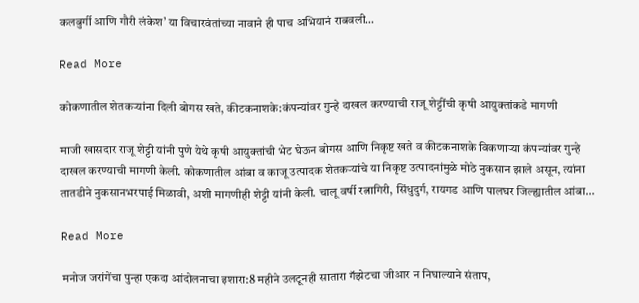कलबुर्गी आणि गौरी लंकेश’ या विचारवंतांच्या नावाने ही पाच अभियानं राबवली…

Read More

कोकणातील शेतकऱ्यांना दिली बोगस खते, कीटकनाशके:कंपन्यांवर गुन्हे दाखल करण्याची राजू शेट्टींची कृषी आयुक्तांकडे मागणी

माजी खासदार राजू शेट्टी यांनी पुणे येथे कृषी आयुक्तांची भेट घेऊन बोगस आणि निकृष्ट खते व कीटकनाशके विकणाऱ्या कंपन्यांवर गुन्हे दाखल करण्याची मागणी केली. कोकणातील आंबा व काजू उत्पादक शेतकऱ्यांचे या निकृष्ट उत्पादनांमुळे मोठे नुकसान झाले असून, त्यांना तातडीने नुकसानभरपाई मिळावी, अशी मागणीही शेट्टी यांनी केली. चालू वर्षी रत्नागिरी, सिंधुदुर्ग, रायगड आणि पालघर जिल्ह्यातील आंबा…

Read More

मनोज जरांगेंचा पुन्हा एकदा आंदोलनाचा इशारा:8 महीने उलटूनही सातारा गॅझेटचा जीआर न निघाल्याने संताप,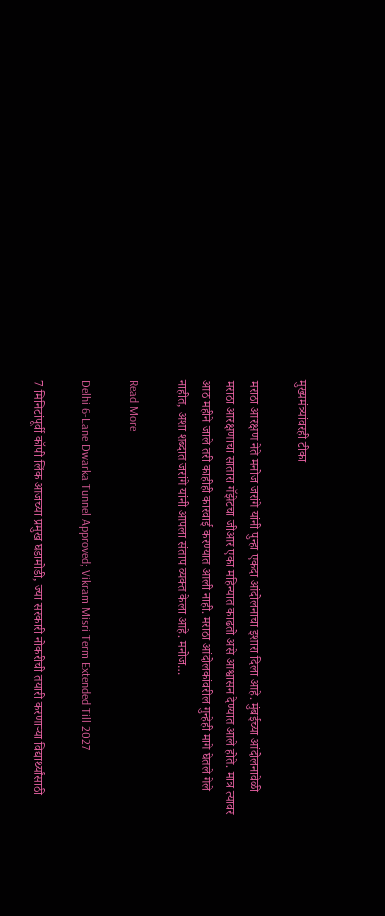मुख्यमंत्र्यांवरही टीका

मराठा आरक्षण नेते मनोज जरांगे यांनी पुन्हा एकदा आंदोलनाचा इशारा दिला आहे. मुंबईच्या आंदोलनावेळी मराठा आरक्षणाचा सातारा गॅझेटचा जीआर एका महिन्यात काढतो असे आश्वासन देण्यात आले होते. मात्र त्यावर आठ महीने जाले तरी काहीही कारवाई करण्यात आली नाही. मराठा आंदोलकांवरील गुन्हेही मागे घेतले गेले नाहीत, अशा शब्दात जरांगे यांनी आपला संताप व्यक्त केला आहे. मनोज…

Read More

Delhi 6-Lane Dwarka Tunnel Approved; Vikram Misri Term Extended Till 2027

7 मिनिटांपूर्वी कॉपी लिंक आजच्या प्रमुख घडामोडी, ज्या सरकारी नोकरीची तयारी करणाऱ्या विद्यार्थ्यांसाठी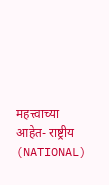महत्त्वाच्या आहेत- राष्ट्रीय (NATIONAL)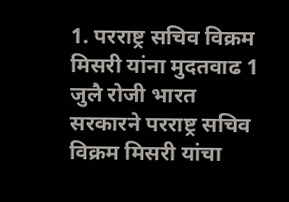1. परराष्ट्र सचिव विक्रम मिसरी यांना मुदतवाढ 1 जुलै रोजी भारत सरकारने परराष्ट्र सचिव विक्रम मिसरी यांचा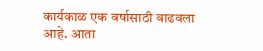कार्यकाळ एक वर्षासाठी वाढवला आहे. आता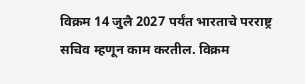विक्रम 14 जुलै 2027 पर्यंत भारताचे परराष्ट्र सचिव म्हणून काम करतील. विक्रम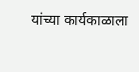यांच्या कार्यकाळाला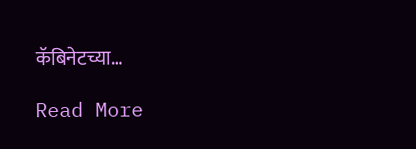कॅबिनेटच्या…

Read More